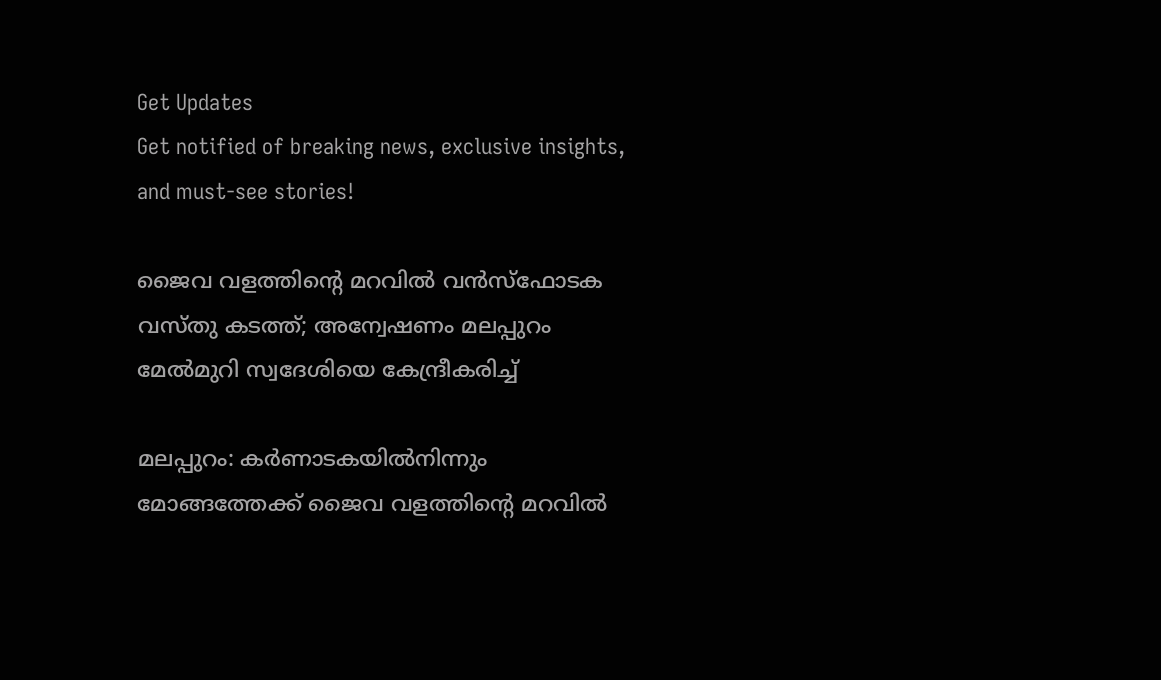Get Updates
Get notified of breaking news, exclusive insights, and must-see stories!

ജൈവ വളത്തിന്റെ മറവില്‍ വന്‍സ്ഫോടക വസ്തു കടത്ത്; അന്വേഷണം മലപ്പുറം മേല്‍മുറി സ്വദേശിയെ കേന്ദ്രീകരിച്ച്

മലപ്പുറം: കര്‍ണാടകയില്‍നിന്നും മോങ്ങത്തേക്ക് ജൈവ വളത്തിന്റെ മറവില്‍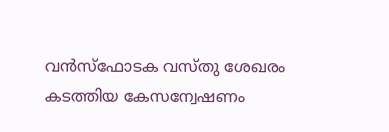വന്‍സ്ഫോടക വസ്തു ശേഖരം കടത്തിയ കേസന്വേഷണം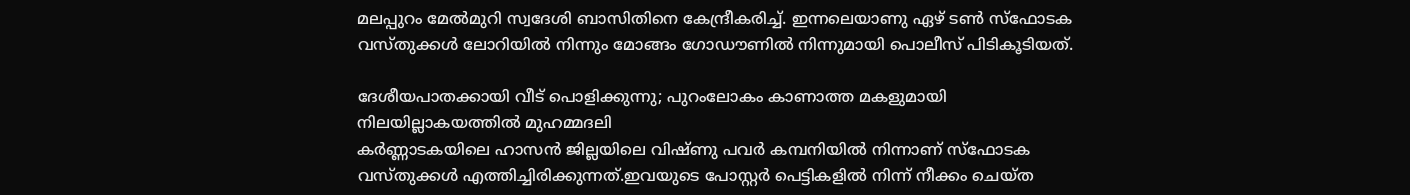മലപ്പുറം മേല്‍മുറി സ്വദേശി ബാസിതിനെ കേന്ദ്രീകരിച്ച്. ഇന്നലെയാണു ഏഴ് ടണ്‍ സ്ഫോടക വസ്തുക്കള്‍ ലോറിയില്‍ നിന്നും മോങ്ങം ഗോഡൗണില്‍ നിന്നുമായി പൊലീസ് പിടികൂടിയത്.

ദേശീയപാതക്കായി വീട് പൊളിക്കുന്നു; പുറംലോകം കാണാത്ത മകളുമായി നിലയില്ലാകയത്തില്‍ മുഹമ്മദലി
കര്‍ണ്ണാടകയിലെ ഹാസന്‍ ജില്ലയിലെ വിഷ്ണു പവര്‍ കമ്പനിയില്‍ നിന്നാണ് സ്ഫോടക വസ്തുക്കള്‍ എത്തിച്ചിരിക്കുന്നത്.ഇവയുടെ പോസ്റ്റര്‍ പെട്ടികളില്‍ നിന്ന് നീക്കം ചെയ്ത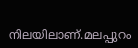നിലയിലാണ്.മലപ്പുറം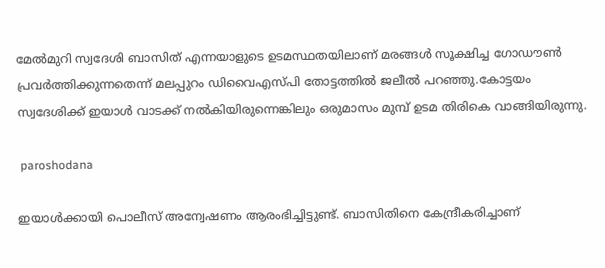മേല്‍മുറി സ്വദേശി ബാസിത് എന്നയാളുടെ ഉടമസ്ഥതയിലാണ് മരങ്ങള്‍ സൂക്ഷിച്ച ഗോഡൗണ്‍ പ്രവര്‍ത്തിക്കുന്നതെന്ന് മലപ്പുറം ഡിവൈഎസ്പി തോട്ടത്തില്‍ ജലീല്‍ പറഞ്ഞു.കോട്ടയം സ്വദേശിക്ക് ഇയാള്‍ വാടക്ക് നല്‍കിയിരുന്നെങ്കിലും ഒരുമാസം മുമ്പ് ഉടമ തിരികെ വാങ്ങിയിരുന്നു.

 paroshodana

ഇയാള്‍ക്കായി പൊലീസ് അന്വേഷണം ആരംഭിച്ചിട്ടുണ്ട്. ബാസിതിനെ കേന്ദ്രീകരിച്ചാണ്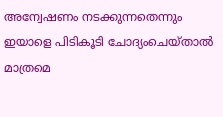അന്വേഷണം നടക്കുന്നതെന്നും ഇയാളെ പിടികൂടി ചോദ്യംചെയ്താല്‍ മാത്രമെ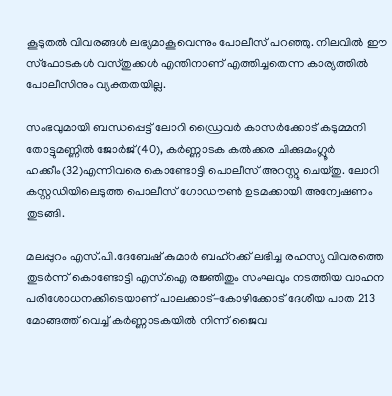കൂടുതല്‍ വിവരങ്ങള്‍ ലഭ്യമാകൂവെന്നും പോലീസ് പറഞ്ഞു. നിലവില്‍ ഈ സ്‌ഫോടകള്‍ വസ്തുക്കള്‍ എന്തിനാണ് എത്തിച്ചതെന്ന കാര്യത്തില്‍ പോലീസിനും വ്യക്തതയില്ല.

സംഭവുമായി ബന്ധപ്പെട്ട് ലോറി ഡ്രൈവര്‍ കാസര്‍ക്കോട് കടുമ്മനി തോട്ടുമണ്ണില്‍ ജോര്‍ജ്(40), കര്‍ണ്ണാടക കല്‍ക്കര ചിക്കുമംഗ്ലൂര്‍ ഹക്കീം(32)എന്നിവരെ കൊണ്ടോട്ടി പൊലീസ് അറസ്റ്റു ചെയ്തു. ലോറി കസ്റ്റഡിയിലെടുത്ത പൊലീസ് ഗോഡൗണ്‍ ഉടമക്കായി അന്വേഷണം തുടങ്ങി.

മലപ്പുറം എസ്.പി.ദേബേഷ് കുമാര്‍ ബഹ്റക്ക് ലഭിച്ച രഹസ്യ വിവരത്തെ തുടര്‍ന്ന് കൊണ്ടോട്ടി എസ്.ഐ രജ്ഞിതും സംഘവും നടത്തിയ വാഹന പരിശോധനക്കിടെയാണ് പാലക്കാട്-കോഴിക്കോട് ദേശീയ പാത 213 മോങ്ങത്ത് വെച്ച് കര്‍ണ്ണാടകയില്‍ നിന്ന് ജൈവ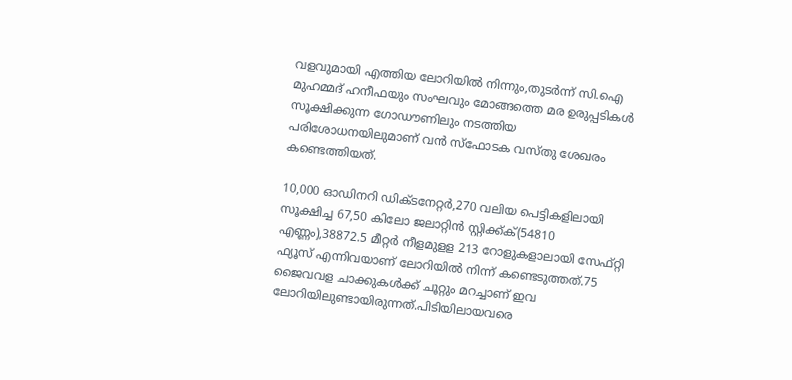വളവുമായി എത്തിയ ലോറിയില്‍ നിന്നും,തുടര്‍ന്ന് സി.ഐ മുഹമ്മദ് ഹനീഫയും സംഘവും മോങ്ങത്തെ മര ഉരുപ്പടികള്‍ സൂക്ഷിക്കുന്ന ഗോഡൗണിലും നടത്തിയ പരിശോധനയിലുമാണ് വന്‍ സ്ഫോടക വസ്തു ശേഖരം കണ്ടെത്തിയത്.

10,000 ഓഡിനറി ഡിക്ടനേറ്റര്‍,270 വലിയ പെട്ടികളിലായി സൂക്ഷിച്ച 67,50 കിലോ ജലാറ്റിന്‍ സ്റ്റിക്ക്ക്(54810 എണ്ണം),38872.5 മീറ്റര്‍ നീളമുളള 213 റോളുകളാലായി സേഫ്റ്റി ഫ്യൂസ് എന്നിവയാണ് ലോറിയില്‍ നിന്ന് കണ്ടെടുത്തത്.75 ജൈവവള ചാക്കുകള്‍ക്ക് ചൂറ്റും മറച്ചാണ് ഇവ ലോറിയിലുണ്ടായിരുന്നത്.പിടിയിലായവരെ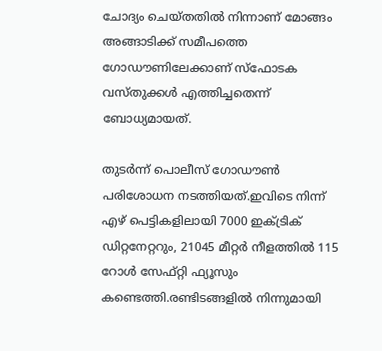ചോദ്യം ചെയ്തതില്‍ നിന്നാണ് മോങ്ങം അങ്ങാടിക്ക് സമീപത്തെ ഗോഡൗണിലേക്കാണ് സ്ഫോടക വസ്തുക്കള്‍ എത്തിച്ചതെന്ന് ബോധ്യമായത്.

തുടര്‍ന്ന് പൊലീസ് ഗോഡൗണ്‍ പരിശോധന നടത്തിയത്.ഇവിടെ നിന്ന് എഴ് പെട്ടികളിലായി 7000 ഇക്ട്രിക് ഡിറ്റനേറ്ററും, 21045 മീറ്റര്‍ നീളത്തില്‍ 115 റോള്‍ സേഫ്റ്റി ഫ്യൂസും കണ്ടെത്തി.രണ്ടിടങ്ങളില്‍ നിന്നുമായി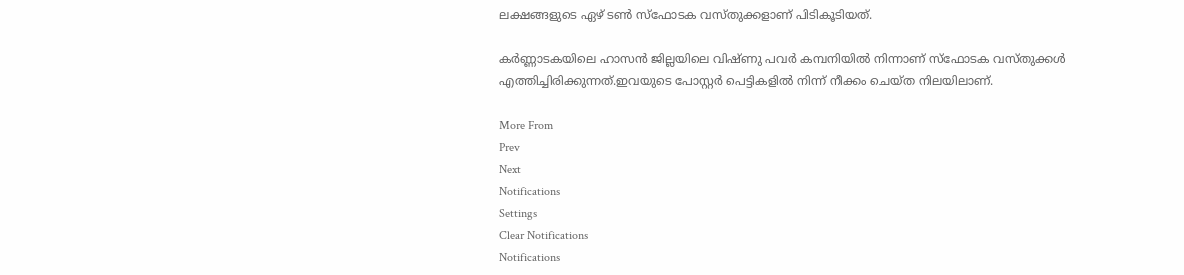ലക്ഷങ്ങളുടെ ഏഴ് ടണ്‍ സ്ഫോടക വസ്തുക്കളാണ് പിടികൂടിയത്.

കര്‍ണ്ണാടകയിലെ ഹാസന്‍ ജില്ലയിലെ വിഷ്ണു പവര്‍ കമ്പനിയില്‍ നിന്നാണ് സ്ഫോടക വസ്തുക്കള്‍ എത്തിച്ചിരിക്കുന്നത്.ഇവയുടെ പോസ്റ്റര്‍ പെട്ടികളില്‍ നിന്ന് നീക്കം ചെയ്ത നിലയിലാണ്.

More From
Prev
Next
Notifications
Settings
Clear Notifications
Notifications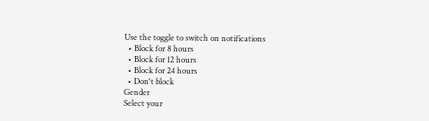Use the toggle to switch on notifications
  • Block for 8 hours
  • Block for 12 hours
  • Block for 24 hours
  • Don't block
Gender
Select your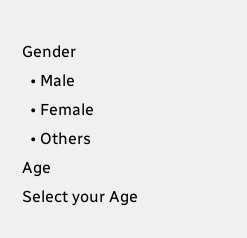Gender
  • Male
  • Female
  • Others
Age
Select your Age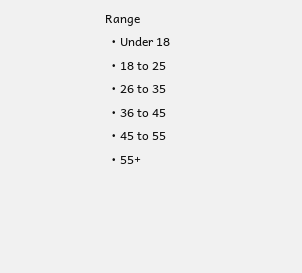Range
  • Under 18
  • 18 to 25
  • 26 to 35
  • 36 to 45
  • 45 to 55
  • 55+